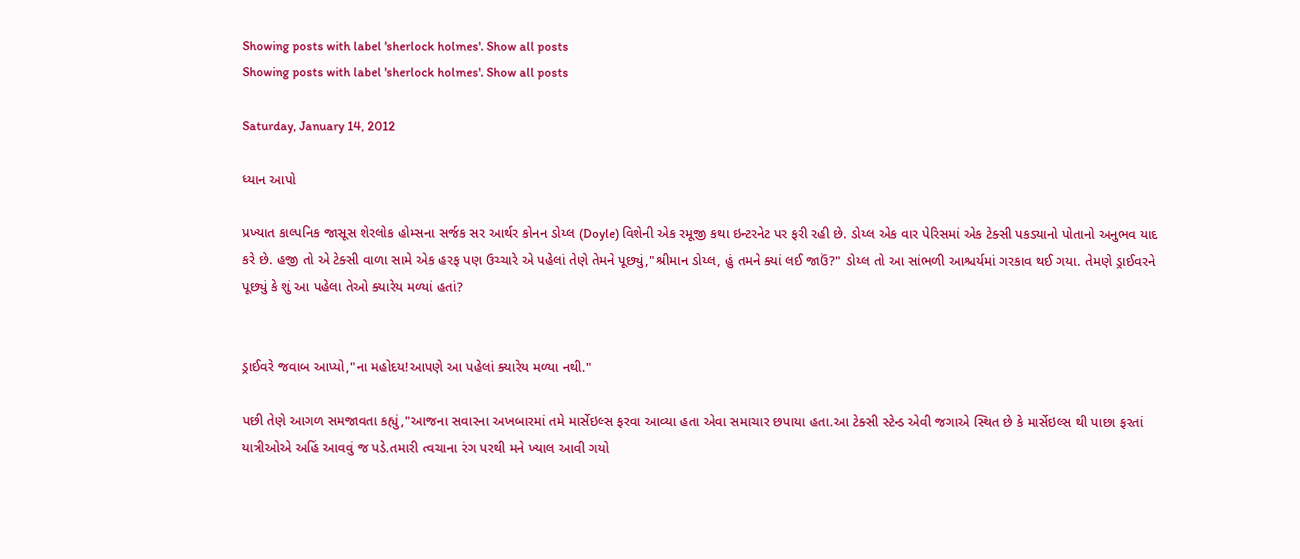Showing posts with label 'sherlock holmes'. Show all posts
Showing posts with label 'sherlock holmes'. Show all posts

Saturday, January 14, 2012

ધ્યાન આપો

પ્રખ્યાત કાલ્પનિક જાસૂસ શેરલોક હોમ્સના સર્જક સર આર્થર કોનન ડોય્લ (Doyle) વિશેની એક રમૂજી કથા ઇન્ટરનેટ પર ફરી રહી છે. ડોય્લ એક વાર પેરિસમાં એક ટેક્સી પકડ્યાનો પોતાનો અનુભવ યાદ કરે છે. હજી તો એ ટેક્સી વાળા સામે એક હરફ પણ ઉચ્ચારે એ પહેલાં તેણે તેમને પૂછ્યું,"શ્રીમાન ડોય્લ, હું તમને ક્યાં લઈ જાઉં?" ડોય્લ તો આ સાંભળી આશ્ચર્યમાં ગરકાવ થઈ ગયા. તેમણે ડ્રાઈવરને પૂછ્યું કે શું આ પહેલા તેઓ ક્યારેય મળ્યાં હતાં?


ડ્રાઈવરે જવાબ આપ્યો,"ના મહોદય!આપણે આ પહેલાં ક્યારેય મળ્યા નથી."

પછી તેણે આગળ સમજાવતા કહ્યું,"આજના સવારના અખબારમાં તમે માર્સેઇલ્સ ફરવા આવ્યા હતા એવા સમાચાર છપાયા હતા.આ ટેક્સી સ્ટેન્ડ એવી જગાએ સ્થિત છે કે માર્સેઇલ્સ થી પાછા ફરતાં યાત્રીઓએ અહિં આવવું જ પડે.તમારી ત્વચાના રંગ પરથી મને ખ્યાલ આવી ગયો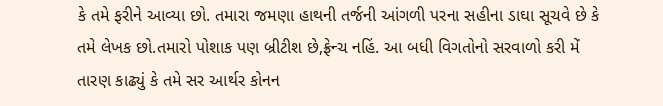કે તમે ફરીને આવ્યા છો. તમારા જમણા હાથની તર્જની આંગળી પરના સહીના ડાઘા સૂચવે છે કે તમે લેખક છો.તમારો પોશાક પણ બ્રીટીશ છે,ફ્રેન્ચ નહિં. આ બધી વિગતોનો સરવાળો કરી મેં તારણ કાઢ્યું કે તમે સર આર્થર કોનન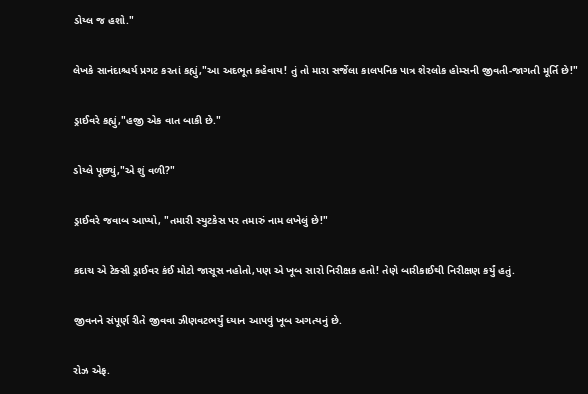ડોય્લ જ હશો."

લેખકે સાનંદાશ્ચર્ય પ્રગટ કરતાં કહ્યું,"આ અદભૂત કહેવાય! તું તો મારા સર્જેલા કાલપનિક પાત્ર શેરલોક હોમ્સની જીવતી-જાગતી મૂર્તિ છે!"

ડ્રાઈવરે કહ્યું,"હજી એક વાત બાકી છે."

ડોય્લે પૂછ્યું,"એ શું વળી?"

ડ્રાઈવરે જવાબ આપ્યો, "તમારી સ્યુટકેસ પર તમારું નામ લખેલું છે!"

કદાચ એ ટેક્સી ડ્રાઈવર કંઈ મોટો જાસૂસ નહોતો,પણ એ ખૂબ સારો નિરીક્ષક હતો! તેણે બારીકાઈથી નિરીક્ષણ કર્યું હતું.

જીવનને સંપૂર્ણ રીતે જીવવા ઝીણવટભર્યું ધ્યાન આપવું ખૂબ અગત્યનું છે.

રોઝ એફ.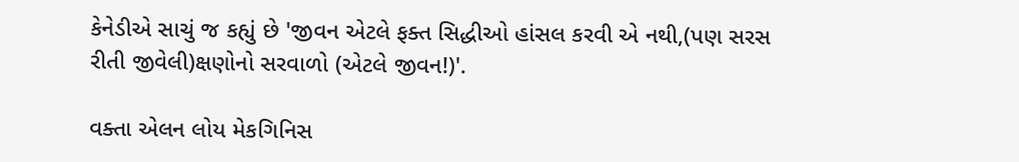કેનેડીએ સાચું જ કહ્યું છે 'જીવન એટલે ફક્ત સિદ્ધીઓ હાંસલ કરવી એ નથી,(પણ સરસ રીતી જીવેલી)ક્ષણોનો સરવાળો (એટલે જીવન!)'.

વક્તા એલન લોય મેકગિનિસ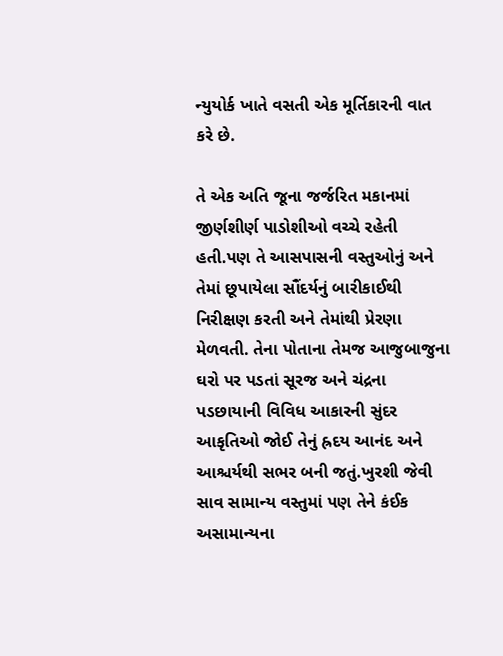ન્યુયોર્ક ખાતે વસતી એક મૂર્તિકારની વાત કરે છે.

તે એક અતિ જૂના જર્જરિત મકાનમાં જીર્ણશીર્ણ પાડોશીઓ વચ્ચે રહેતી હતી.પણ તે આસપાસની વસ્તુઓનું અને તેમાં છૂપાયેલા સૌંદર્યનું બારીકાઈથી નિરીક્ષણ કરતી અને તેમાંથી પ્રેરણા મેળવતી. તેના પોતાના તેમજ આજુબાજુના ઘરો પર પડતાં સૂરજ અને ચંદ્રના પડછાયાની વિવિધ આકારની સુંદર આકૃતિઓ જોઈ તેનું હ્રદય આનંદ અને આશ્ચર્યથી સભર બની જતું.ખુરશી જેવી સાવ સામાન્ય વસ્તુમાં પણ તેને કંઈક અસામાન્યના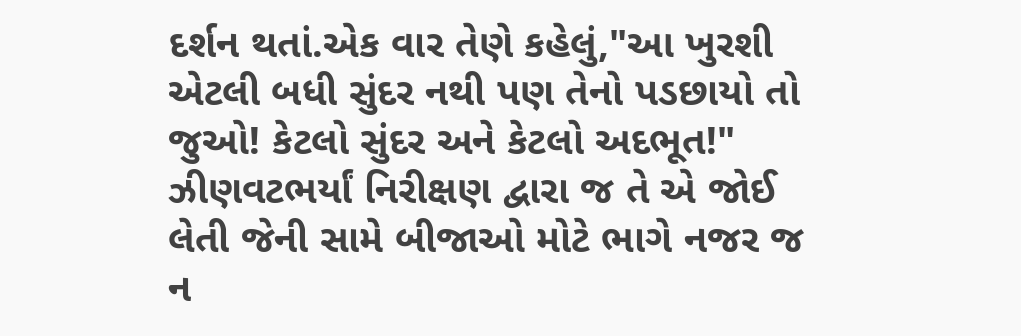દર્શન થતાં.એક વાર તેણે કહેલું,"આ ખુરશી એટલી બધી સુંદર નથી પણ તેનો પડછાયો તો જુઓ! કેટલો સુંદર અને કેટલો અદભૂત!" ઝીણવટભર્યાં નિરીક્ષણ દ્વારા જ તે એ જોઈ લેતી જેની સામે બીજાઓ મોટે ભાગે નજર જ ન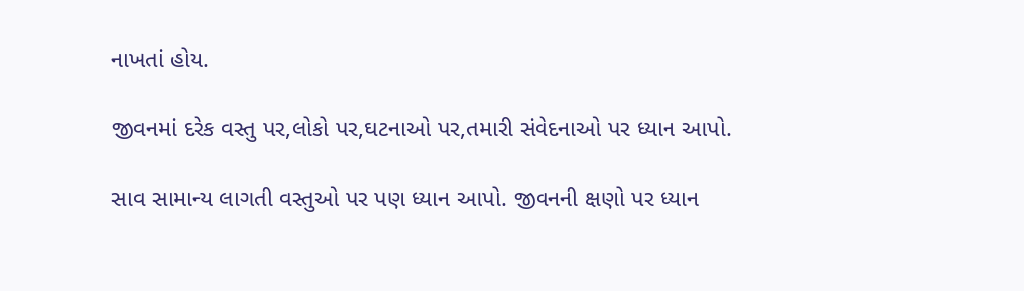નાખતાં હોય.

જીવનમાં દરેક વસ્તુ પર,લોકો પર,ઘટનાઓ પર,તમારી સંવેદનાઓ પર ધ્યાન આપો.

સાવ સામાન્ય લાગતી વસ્તુઓ પર પણ ધ્યાન આપો. જીવનની ક્ષણો પર ધ્યાન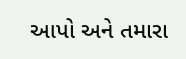આપો અને તમારા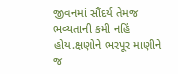જીવનમાં સૌંદર્ય તેમજ ભવ્યતાની કમી નહિં હોય.ક્ષણોને ભરપૂર માણીને જ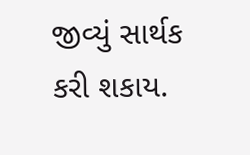જીવ્યું સાર્થક કરી શકાય.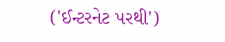('ઈન્ટરનેટ પરથી')